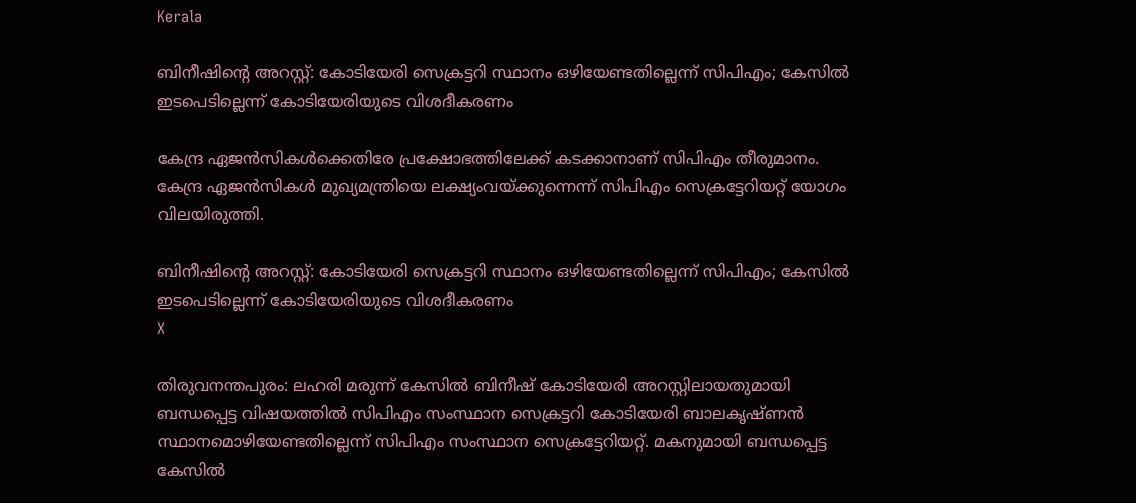Kerala

ബിനീഷിന്റെ അറസ്റ്റ്: കോടിയേരി സെക്രട്ടറി സ്ഥാനം ഒഴിയേണ്ടതില്ലെന്ന് സിപിഎം; കേസില്‍ ഇടപെടില്ലെന്ന് കോടിയേരിയുടെ വിശദീകരണം

കേന്ദ്ര ഏജന്‍സികള്‍ക്കെതിരേ പ്രക്ഷോഭത്തിലേക്ക് കടക്കാനാണ് സിപിഎം തീരുമാനം. കേന്ദ്ര ഏജന്‍സികള്‍ മുഖ്യമന്ത്രിയെ ലക്ഷ്യംവയ്ക്കുന്നെന്ന് സിപിഎം സെക്രട്ടേറിയറ്റ് യോഗം വിലയിരുത്തി.

ബിനീഷിന്റെ അറസ്റ്റ്: കോടിയേരി സെക്രട്ടറി സ്ഥാനം ഒഴിയേണ്ടതില്ലെന്ന് സിപിഎം; കേസില്‍ ഇടപെടില്ലെന്ന് കോടിയേരിയുടെ വിശദീകരണം
X

തിരുവനന്തപുരം: ലഹരി മരുന്ന് കേസില്‍ ബിനീഷ് കോടിയേരി അറസ്റ്റിലായതുമായി ബന്ധപ്പെട്ട വിഷയത്തില്‍ സിപിഎം സംസ്ഥാന സെക്രട്ടറി കോടിയേരി ബാലകൃഷ്ണന്‍ സ്ഥാനമൊഴിയേണ്ടതില്ലെന്ന് സിപിഎം സംസ്ഥാന സെക്രട്ടേറിയറ്റ്. മകനുമായി ബന്ധപ്പെട്ട കേസില്‍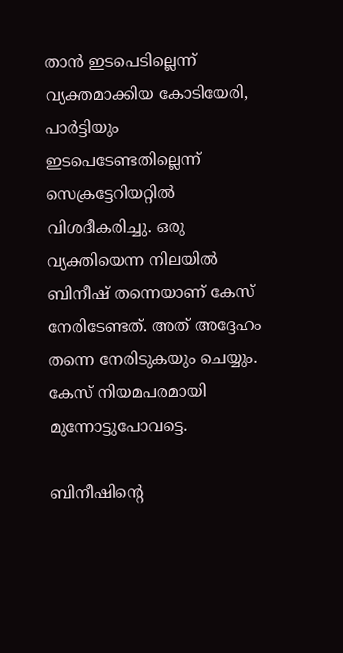താന്‍ ഇടപെടില്ലെന്ന് വ്യക്തമാക്കിയ കോടിയേരി, പാര്‍ട്ടിയും ഇടപെടേണ്ടതില്ലെന്ന് സെക്രട്ടേറിയറ്റില്‍ വിശദീകരിച്ചു. ഒരു വ്യക്തിയെന്ന നിലയില്‍ ബിനീഷ് തന്നെയാണ് കേസ് നേരിടേണ്ടത്. അത് അദ്ദേഹം തന്നെ നേരിടുകയും ചെയ്യും. കേസ് നിയമപരമായി മുന്നോട്ടുപോവട്ടെ.

ബിനീഷിന്റെ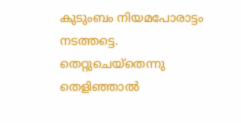കുടുംബം നിയമപോരാട്ടം നടത്തട്ടെ. തെറ്റുചെയ്തെന്നു തെളിഞ്ഞാല്‍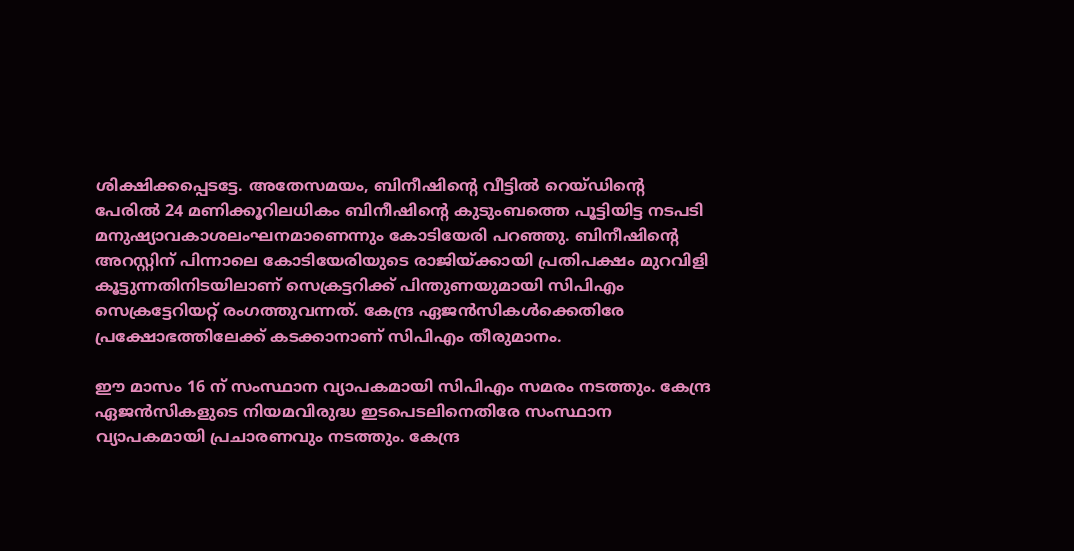ശിക്ഷിക്കപ്പെടട്ടേ. അതേസമയം, ബിനീഷിന്റെ വീട്ടില്‍ റെയ്ഡിന്റെ പേരില്‍ 24 മണിക്കൂറിലധികം ബിനീഷിന്റെ കുടുംബത്തെ പൂട്ടിയിട്ട നടപടി മനുഷ്യാവകാശലംഘനമാണെന്നും കോടിയേരി പറഞ്ഞു. ബിനീഷിന്റെ അറസ്റ്റിന് പിന്നാലെ കോടിയേരിയുടെ രാജിയ്ക്കായി പ്രതിപക്ഷം മുറവിളി കൂട്ടുന്നതിനിടയിലാണ് സെക്രട്ടറിക്ക് പിന്തുണയുമായി സിപിഎം സെക്രട്ടേറിയറ്റ് രംഗത്തുവന്നത്. കേന്ദ്ര ഏജന്‍സികള്‍ക്കെതിരേ പ്രക്ഷോഭത്തിലേക്ക് കടക്കാനാണ് സിപിഎം തീരുമാനം.

ഈ മാസം 16 ന് സംസ്ഥാന വ്യാപകമായി സിപിഎം സമരം നടത്തും. കേന്ദ്ര ഏജന്‍സികളുടെ നിയമവിരുദ്ധ ഇടപെടലിനെതിരേ സംസ്ഥാന വ്യാപകമായി പ്രചാരണവും നടത്തും. കേന്ദ്ര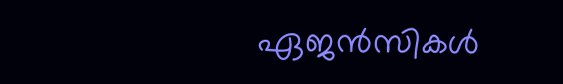ഏജന്‍സികള്‍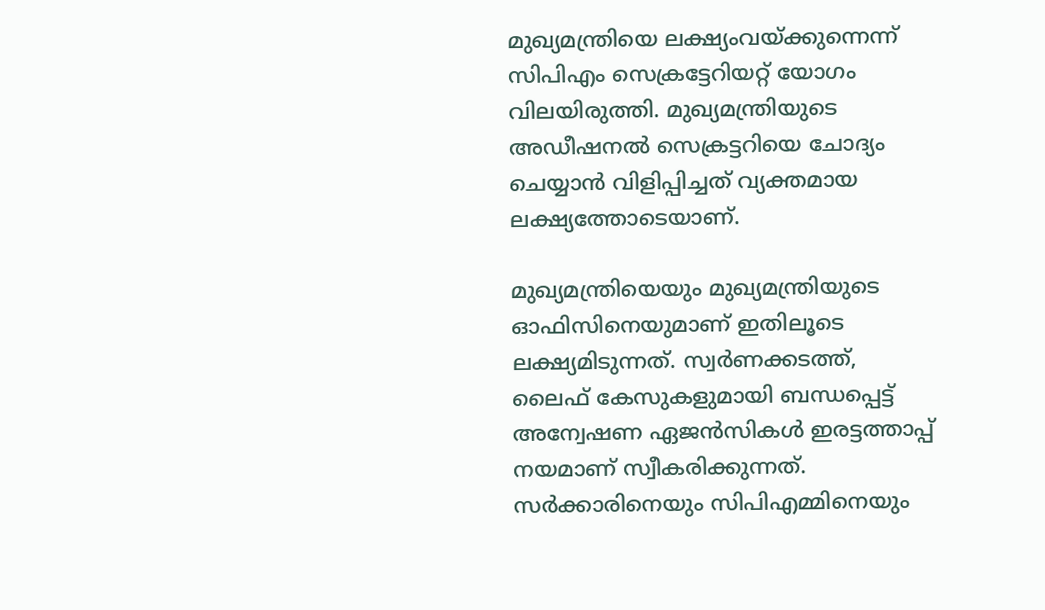മുഖ്യമന്ത്രിയെ ലക്ഷ്യംവയ്ക്കുന്നെന്ന് സിപിഎം സെക്രട്ടേറിയറ്റ് യോഗം വിലയിരുത്തി. മുഖ്യമന്ത്രിയുടെ അഡീഷനല്‍ സെക്രട്ടറിയെ ചോദ്യം ചെയ്യാന്‍ വിളിപ്പിച്ചത് വ്യക്തമായ ലക്ഷ്യത്തോടെയാണ്.

മുഖ്യമന്ത്രിയെയും മുഖ്യമന്ത്രിയുടെ ഓഫിസിനെയുമാണ് ഇതിലൂടെ ലക്ഷ്യമിടുന്നത്. സ്വര്‍ണക്കടത്ത്, ലൈഫ് കേസുകളുമായി ബന്ധപ്പെട്ട് അന്വേഷണ ഏജന്‍സികള്‍ ഇരട്ടത്താപ്പ് നയമാണ് സ്വീകരിക്കുന്നത്. സര്‍ക്കാരിനെയും സിപിഎമ്മിനെയും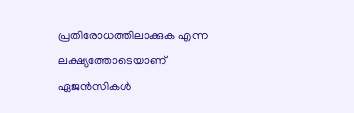പ്രതിരോധത്തിലാക്കുക എന്ന ലക്ഷ്യത്തോടെയാണ് ഏജന്‍സികള്‍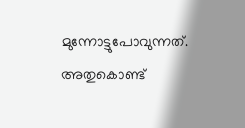മുന്നോട്ടുപോവുന്നത്. അതുകൊണ്ട്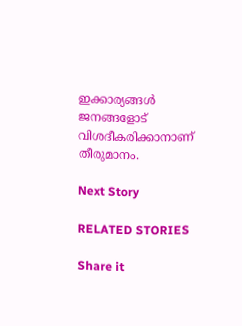ഇക്കാര്യങ്ങള്‍ ജനങ്ങളോട് വിശദീകരിക്കാനാണ് തീരുമാനം.

Next Story

RELATED STORIES

Share it